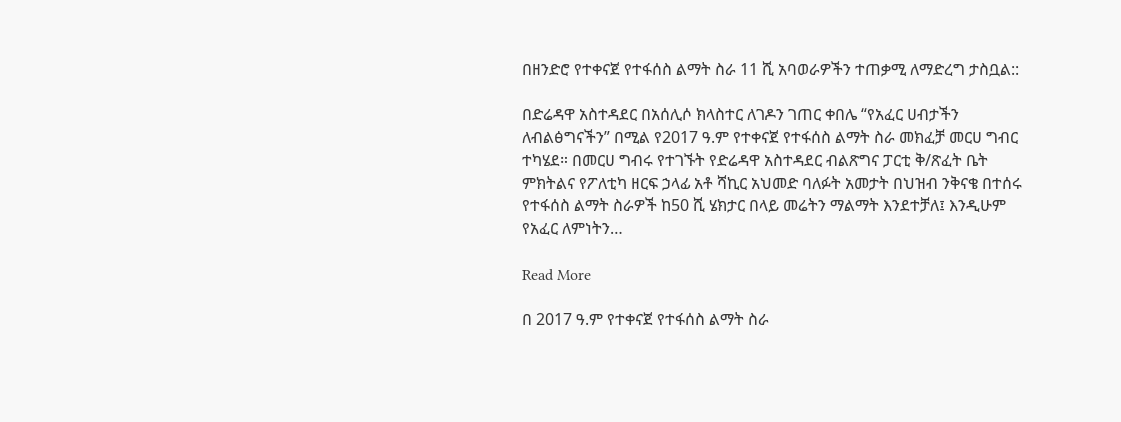በዘንድሮ የተቀናጀ የተፋሰስ ልማት ስራ 11 ሺ አባወራዎችን ተጠቃሚ ለማድረግ ታስቧል::

በድሬዳዋ አስተዳደር በአሰሊሶ ክላስተር ለገዶን ገጠር ቀበሌ “የአፈር ሀብታችን ለብልፅግናችን” በሚል የ2017 ዓ.ም የተቀናጀ የተፋሰስ ልማት ስራ መክፈቻ መርሀ ግብር ተካሄደ። በመርሀ ግብሩ የተገኙት የድሬዳዋ አስተዳደር ብልጽግና ፓርቲ ቅ/ጽፈት ቤት ምክትልና የፖለቲካ ዘርፍ ኃላፊ አቶ ሻኪር አህመድ ባለፉት አመታት በህዝብ ንቅናቄ በተሰሩ የተፋሰስ ልማት ስራዎች ከ50 ሺ ሄክታር በላይ መሬትን ማልማት እንደተቻለ፤ እንዲሁም የአፈር ለምነትን…

Read More

በ 2017 ዓ.ም የተቀናጀ የተፋሰስ ልማት ስራ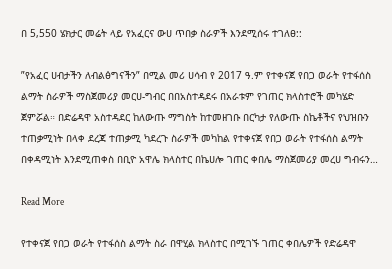በ 5,550 ሄክታር መሬት ላይ የአፈርና ውሀ ጥበቃ ስራዎች እንደሚሰሩ ተገለፀ::

”የአፈር ሀብታችን ለብልፅግናችን” በሚል መሪ ሀሳብ የ 2017 ዓ.ም የተቀናጀ የበጋ ወራት የተፋሰስ ልማት ስራዎች ማስጀመሪያ መርሀ-ግብር በበአስተዳደሩ በአራቱም የገጠር ክላስተሮች መካሄድ ጀምሯል። በድሬዳዋ አስተዳደር ከለውጡ ማግስት ከተመዘገቡ በርካታ የለውጡ ስኬቶችና የህዝቡን ተጠቃሚነት በላቀ ደረጃ ተጠቃሚ ካደረጉ ስራዎች መካከል የተቀናጀ የበጋ ወራት የተፋሰስ ልማት በቀዳሚነት እንደሚጠቀስ በቢዮ አዋሌ ክላስተር በኬሀሎ ገጠር ቀበሌ ማስጀመሪያ መረሀ ግብሩን…

Read More

የተቀናጀ የበጋ ወራት የተፋሰስ ልማት ስራ በዋሂል ክላስተር በሚገኙ ገጠር ቀበሌዎች የድሬዳዋ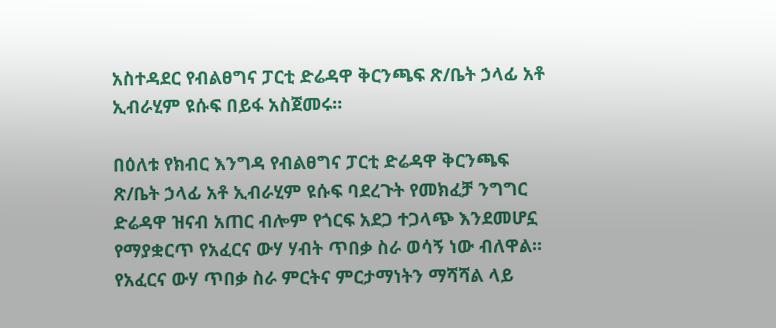አስተዳደር የብልፀግና ፓርቲ ድሬዳዋ ቅርንጫፍ ጽ/ቤት ኃላፊ አቶ ኢብራሂም ዩሱፍ በይፋ አስጀመሩ።

በዕለቱ የክብር እንግዳ የብልፀግና ፓርቲ ድሬዳዋ ቅርንጫፍ ጽ/ቤት ኃላፊ አቶ ኢብራሂም ዩሱፍ ባደረጉት የመክፈቻ ንግግር ድሬዳዋ ዝናብ አጠር ብሎም የጎርፍ አደጋ ተጋላጭ እንደመሆኗ የማያቋርጥ የአፈርና ውሃ ሃብት ጥበቃ ስራ ወሳኝ ነው ብለዋል፡፡የአፈርና ውሃ ጥበቃ ስራ ምርትና ምርታማነትን ማሻሻል ላይ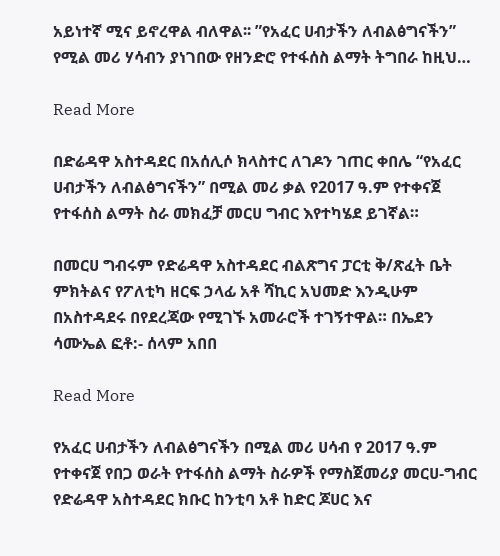አይነተኛ ሚና ይኖረዋል ብለዋል፡፡ ”የአፈር ሀብታችን ለብልፅግናችን” የሚል መሪ ሃሳብን ያነገበው የዘንድሮ የተፋሰስ ልማት ትግበራ ከዚህ…

Read More

በድሬዳዋ አስተዳደር በአሰሊሶ ክላስተር ለገዶን ገጠር ቀበሌ “የአፈር ሀብታችን ለብልፅግናችን” በሚል መሪ ቃል የ2017 ዓ.ም የተቀናጀ የተፋሰስ ልማት ስራ መክፈቻ መርሀ ግብር እየተካሄደ ይገኛል።

በመርሀ ግብሩም የድሬዳዋ አስተዳደር ብልጽግና ፓርቲ ቅ/ጽፈት ቤት ምክትልና የፖለቲካ ዘርፍ ኃላፊ አቶ ሻኪር አህመድ እንዲሁም በአስተዳደሩ በየደረጃው የሚገኙ አመራሮች ተገኝተዋል። በኤደን ሳሙኤል ፎቶ:- ሰላም አበበ

Read More

የአፈር ሀብታችን ለብልፅግናችን በሚል መሪ ሀሳብ የ 2017 ዓ.ም የተቀናጀ የበጋ ወራት የተፋሰስ ልማት ስራዎች የማስጀመሪያ መርሀ-ግብር የድሬዳዋ አስተዳደር ክቡር ከንቲባ አቶ ከድር ጆሀር እና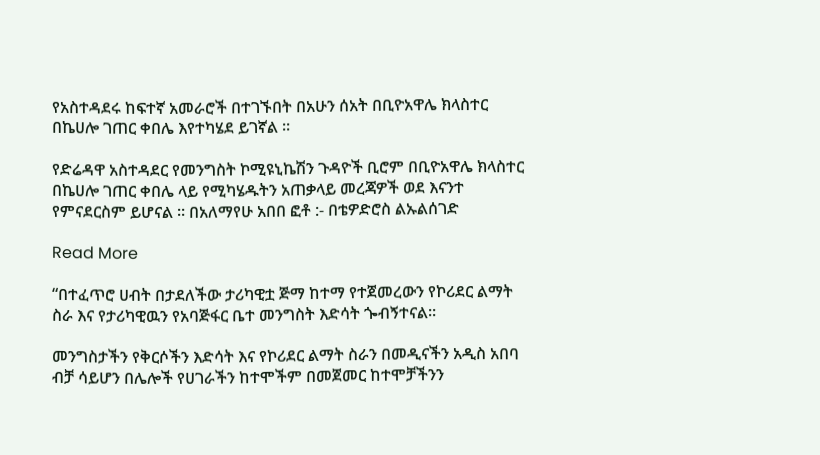የአስተዳደሩ ከፍተኛ አመራሮች በተገኙበት በአሁን ሰአት በቢዮአዋሌ ክላስተር በኬሀሎ ገጠር ቀበሌ እየተካሄደ ይገኛል ።

የድሬዳዋ አስተዳደር የመንግስት ኮሚዩኒኬሽን ጉዳዮች ቢሮም በቢዮአዋሌ ክላስተር በኬሀሎ ገጠር ቀበሌ ላይ የሚካሄዱትን አጠቃላይ መረጃዎች ወደ እናንተ የምናደርስም ይሆናል ። በአለማየሁ አበበ ፎቶ :- በቴዎድሮስ ልኡልሰገድ

Read More

“በተፈጥሮ ሀብት በታደለችው ታሪካዊቷ ጅማ ከተማ የተጀመረውን የኮሪደር ልማት ስራ እና የታሪካዊዉን የአባጅፋር ቤተ መንግስት እድሳት ጐብኝተናል።

መንግስታችን የቅርሶችን እድሳት እና የኮሪደር ልማት ስራን በመዲናችን አዲስ አበባ ብቻ ሳይሆን በሌሎች የሀገራችን ከተሞችም በመጀመር ከተሞቻችንን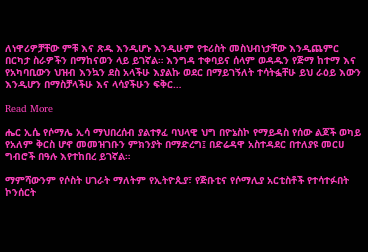ለነዋሪዎቻቸው ምቹ እና ጽዱ እንዲሆኑ እንዲሁም የቱሪስት መስህብነታቸው እንዲጨምር በርካታ ስራዎችን በማከናወን ላይ ይገኛል። እንግዳ ተቀባይና ሰላም ወዳዱን የጅማ ከተማ እና የአካባቢውን ህዝብ እንኳን ደስ አላችሁ እያልኩ ወደር በማይገኝለት ተሳትፏቸሁ ይህ ራዕይ እውን እንዲሆን በማስቻላችሁ እና ላሳያችሁን ፍቅር…

Read More

ሔር ኢሴ የሶማሌ ኢሳ ማህበረሰብ ያልተፃፈ ባህላዊ ህግ በዮኔስኮ የማይዳስ የሰው ልጆች ወካይ የአለም ቅርስ ሆኖ መመዝገቡን ምክንያት በማድረግ፤ በድሬዳዋ አስተዳደር በተለያዩ መርሀ ግብሮች በዓሉ እየተከበረ ይገኛል።

ማምሻውንም የሶስት ሀገራት ማለትም የኢትዮጲያ፣ የጅቡቲና የሶማሊያ አርቲስቶች የተሳተፉበት ኮንሰርት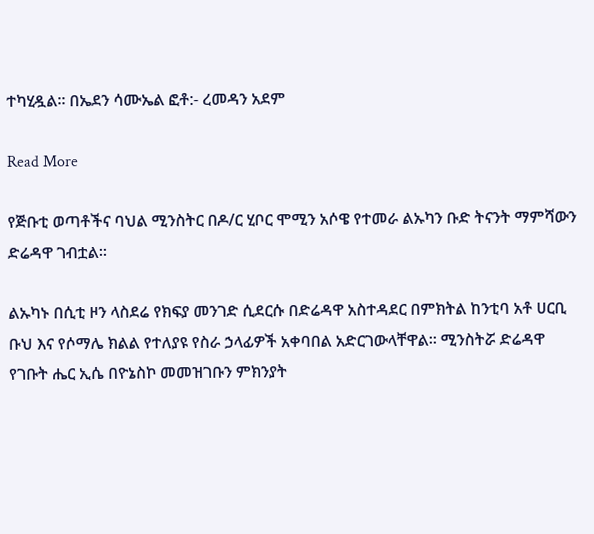ተካሂዷል። በኤደን ሳሙኤል ፎቶ:- ረመዳን አደም

Read More

የጅቡቲ ወጣቶችና ባህል ሚንስትር በዶ/ር ሂቦር ሞሚን አሶዌ የተመራ ልኡካን ቡድ ትናንት ማምሻውን ድሬዳዋ ገብቷል።

ልኡካኑ በሲቲ ዞን ላስደሬ የክፍያ መንገድ ሲደርሱ በድሬዳዋ አስተዳደር በምክትል ከንቲባ አቶ ሀርቢ ቡህ እና የሶማሌ ክልል የተለያዩ የስራ ኃላፊዎች አቀባበል አድርገውላቸዋል። ሚንስትሯ ድሬዳዋ የገቡት ሔር ኢሴ በዮኔስኮ መመዝገቡን ምክንያት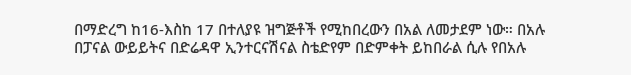በማድረግ ከ16-እስከ 17 በተለያዩ ዝግጅቶች የሚከበረውን በአል ለመታደም ነው። በአሉ በፓናል ውይይትና በድሬዳዋ ኢንተርናሽናል ስቴድየም በድምቀት ይከበራል ሲሉ የበአሉ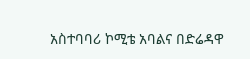አስተባባሪ ኮሚቴ አባልና በድሬዳዋ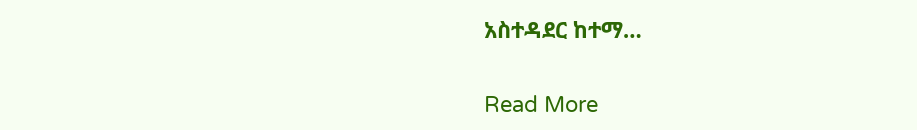አስተዳደር ከተማ…

Read More